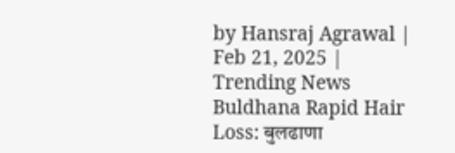by Hansraj Agrawal | Feb 21, 2025 | Trending News
Buldhana Rapid Hair Loss: बुलढाणा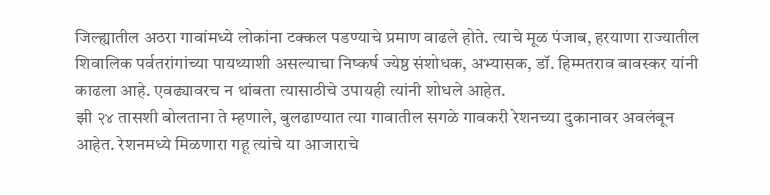जिल्ह्यातील अठरा गावांमध्ये लोकांना टक्कल पडण्याचे प्रमाण वाढले होते. त्याचे मूळ पंजाब, हरयाणा राज्यातील शिवालिक पर्वतरांगांच्या पायथ्याशी असल्याचा निष्कर्ष ज्येष्ठ संशोधक, अभ्यासक, डॉ. हिम्मतराव बावस्कर यांनी काढला आहे. एवढ्यावरच न थांबता त्यासाठीचे उपायही त्यांनी शोधले आहेत.
झी २४ तासशी बोलताना ते म्हणाले, बुलढाण्यात त्या गावातील सगळे गावकरी रेशनच्या दुकानावर अवलंबून आहेत. रेशनमध्ये मिळणारा गहू त्यांचे या आजाराचे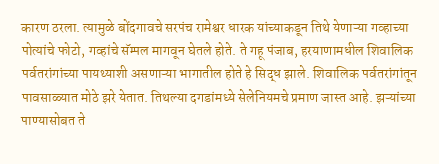कारण ठरला. त्यामुळे बोंदगावचे सरपंच रामेश्वर धारक यांच्याकडून तिथे येणाऱ्या गव्हाच्या पोत्यांचे फोटो, गव्हांचे सॅम्पल मागवून घेतले होते. ते गहू पंजाब, हरयाणामधील शिवालिक पर्वतरांगांच्या पायथ्याशी असणाऱ्या भागातील होते हे सिद्ध झाले. शिवालिक पर्वतरांगांतून पावसाळ्यात मोठे झरे येतात. तिथल्या दगडांमध्ये सेलेनियमचे प्रमाण जास्त आहे. झऱ्यांच्या पाण्यासोबत ते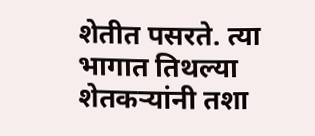शेतीत पसरते. त्या भागात तिथल्या शेतकऱ्यांनी तशा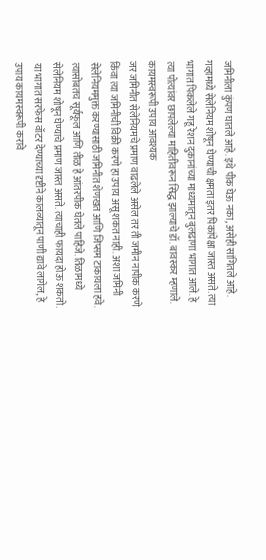जमिनीला कुंपण घातले आहे. इथे पीक घेऊ नका, असेही सांगितले आहे. गव्हामध्ये सेलेनियम शोषून घेण्याची क्षमता इतर पिकांपेक्षा जास्त असते. त्या भागात पिकलेले गहू रेशन दुकानांच्या माध्यमातून बुलढाणा भागात आले. हे त्या पोत्यांवर छापलेल्या माहितीवरून सिद्ध झाल्याचे डॉ. बावस्कर म्हणाले.
कायमस्वरूपी उपाय आवश्यक
जर जमिनीत सेलेनियमचे प्रमाण वाढलेले असेल तर ती जमीन नापीक करणे किंवा त्या जमिनीची विक्री करणे हा उपाय असू शकत नाही. अशा जमिनी सेलेनियममुक्त करण्यासाठी जमिनीत शेणखत आणि जिप्सम टाकायला हवे. त्यासोबतच सूर्यफूल आणि तीळ हे आंतरपीक घेतले पाहिजे. तिळामध्ये सेलेनियम शोषून घेण्याचे प्रमाण जास्त असते. त्याचाही फायदा होऊ शकतो. या भागात सरफेस वॉटर देण्याच्या दृष्टीने कालव्यातून पाणी द्यावे लागेल, हे उपाय कायमस्वरूपी करावे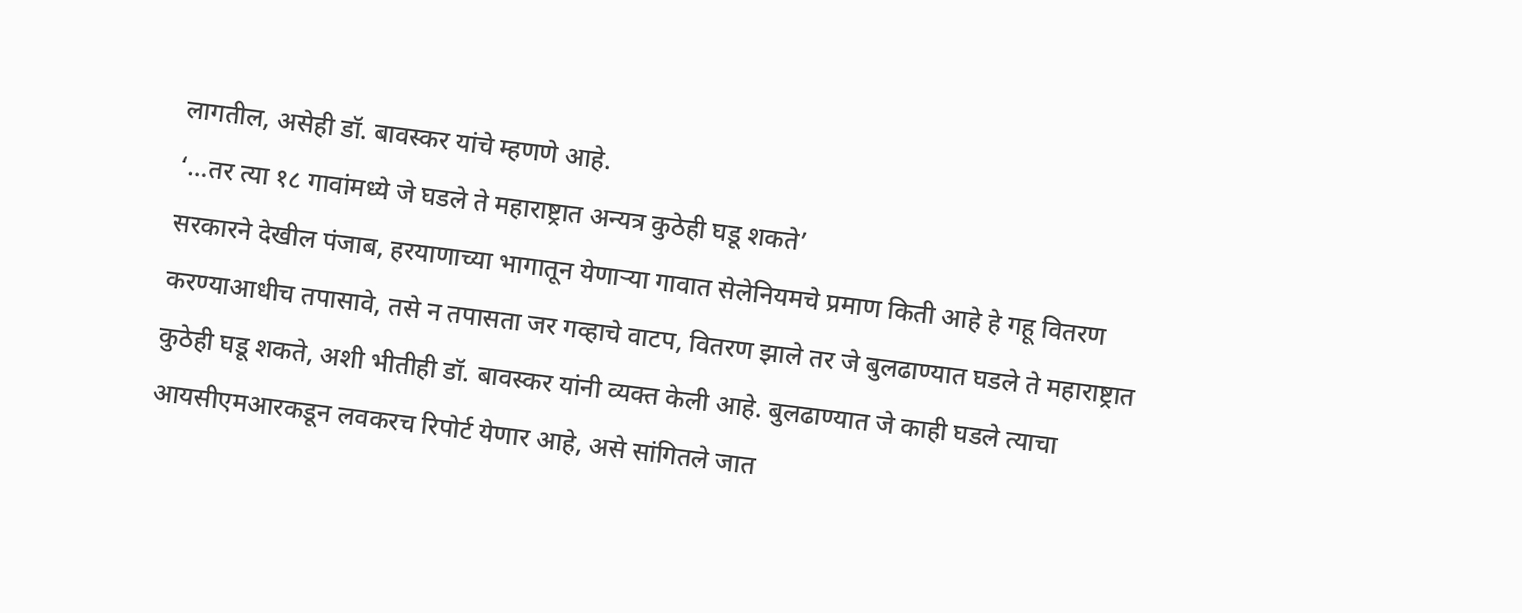लागतील, असेही डॉ. बावस्कर यांचे म्हणणे आहे.
‘…तर त्या १८ गावांमध्ये जे घडले ते महाराष्ट्रात अन्यत्र कुठेही घडू शकते’
सरकारने देखील पंजाब, हरयाणाच्या भागातून येणाऱ्या गावात सेलेनियमचे प्रमाण किती आहे हे गहू वितरण करण्याआधीच तपासावे, तसे न तपासता जर गव्हाचे वाटप, वितरण झाले तर जे बुलढाण्यात घडले ते महाराष्ट्रात कुठेही घडू शकते, अशी भीतीही डॉ. बावस्कर यांनी व्यक्त केली आहे. बुलढाण्यात जे काही घडले त्याचा आयसीएमआरकडून लवकरच रिपोर्ट येणार आहे, असे सांगितले जात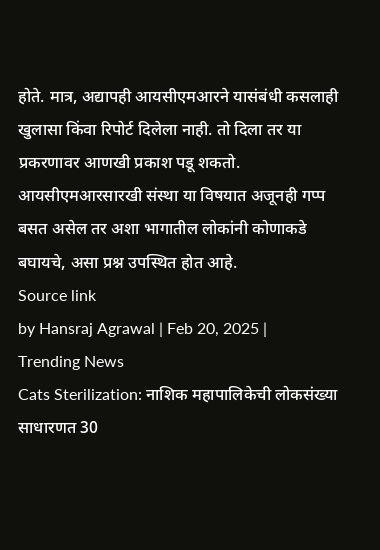होते. मात्र, अद्यापही आयसीएमआरने यासंबंधी कसलाही खुलासा किंवा रिपोर्ट दिलेला नाही. तो दिला तर या प्रकरणावर आणखी प्रकाश पडू शकतो. आयसीएमआरसारखी संस्था या विषयात अजूनही गप्प बसत असेल तर अशा भागातील लोकांनी कोणाकडे बघायचे, असा प्रश्न उपस्थित होत आहे.
Source link
by Hansraj Agrawal | Feb 20, 2025 | Trending News
Cats Sterilization: नाशिक महापालिकेची लोकसंख्या साधारणत 30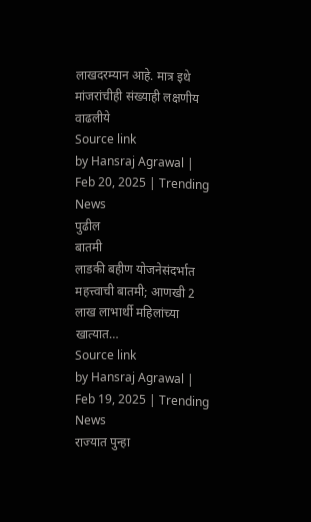लाखदरम्यान आहे. मात्र इथे मांजरांचीही संख्याही लक्षणीय वाढलीये
Source link
by Hansraj Agrawal | Feb 20, 2025 | Trending News
पुढील
बातमी
लाडकी बहीण योजनेसंदर्भात महत्त्वाची बातमी; आणखी 2 लाख लाभार्थी महिलांच्या खात्यात…
Source link
by Hansraj Agrawal | Feb 19, 2025 | Trending News
राज्यात पुन्हा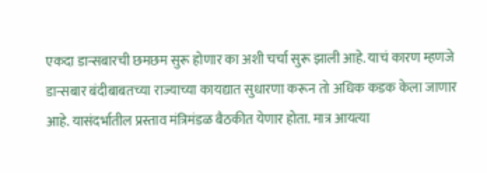एकदा डान्सबारची छमछम सुरू होणार का अशी चर्चा सुरू झाली आहे. याचं कारण म्हणजे डान्सबार बंदीबाबतच्या राज्याच्या कायद्यात सुधारणा करून तो अधिक कडक केला जाणार आहे. यासंदर्भातील प्रस्ताव मंत्रिमंडळ बैठकीत येणार होता. मात्र आयत्या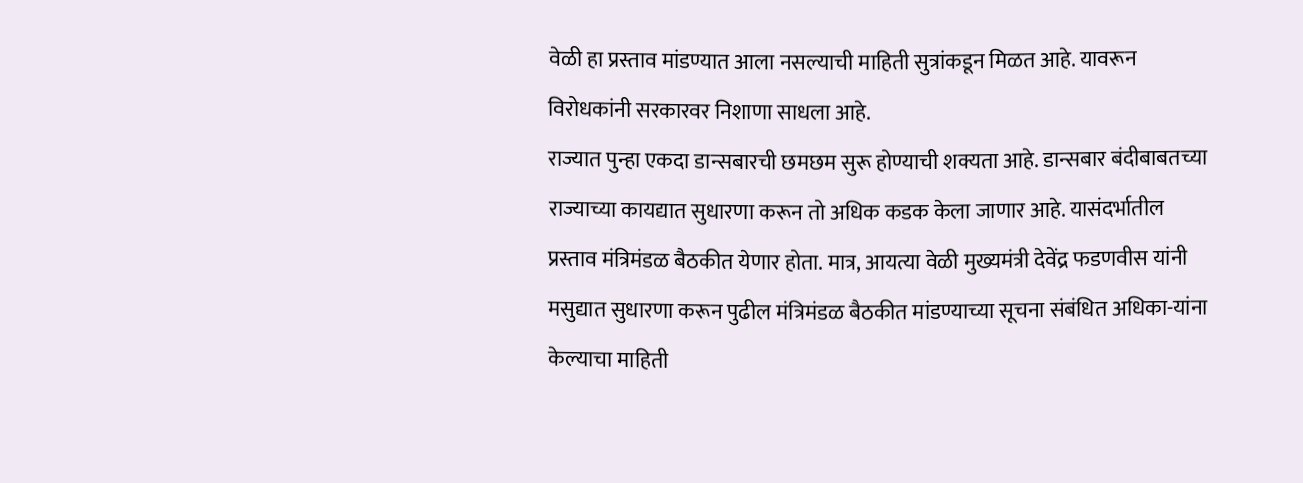वेळी हा प्रस्ताव मांडण्यात आला नसल्याची माहिती सुत्रांकडून मिळत आहे. यावरून विरोधकांनी सरकारवर निशाणा साधला आहे.
राज्यात पुन्हा एकदा डान्सबारची छमछम सुरू होण्याची शक्यता आहे. डान्सबार बंदीबाबतच्या राज्याच्या कायद्यात सुधारणा करून तो अधिक कडक केला जाणार आहे. यासंदर्भातील प्रस्ताव मंत्रिमंडळ बैठकीत येणार होता. मात्र, आयत्या वेळी मुख्यमंत्री देवेंद्र फडणवीस यांनी मसुद्यात सुधारणा करून पुढील मंत्रिमंडळ बैठकीत मांडण्याच्या सूचना संबंधित अधिका-यांना केल्याचा माहिती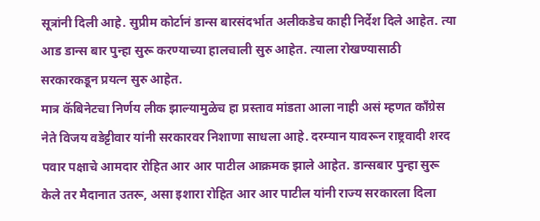सूत्रांनी दिली आहे. सुप्रीम कोर्टानं डान्स बारसंदर्भात अलीकडेच काही निर्देश दिले आहेत. त्या आड डान्स बार पुन्हा सुरू करण्याच्या हालचाली सुरु आहेत. त्याला रोखण्यासाठी सरकारकडून प्रयत्न सुरु आहेत.
मात्र कॅबिनेटचा निर्णय लीक झाल्यामुळेच हा प्रस्ताव मांडता आला नाही असं म्हणत काँग्रेस नेते विजय वडेट्टीवार यांनी सरकारवर निशाणा साधला आहे. दरम्यान यावरून राष्ट्रवादी शरद पवार पक्षाचे आमदार रोहित आर आर पाटील आक्रमक झाले आहेत. डान्सबार पुन्हा सुरू केले तर मैदानात उतरू, असा इशारा रोहित आर आर पाटील यांनी राज्य सरकारला दिला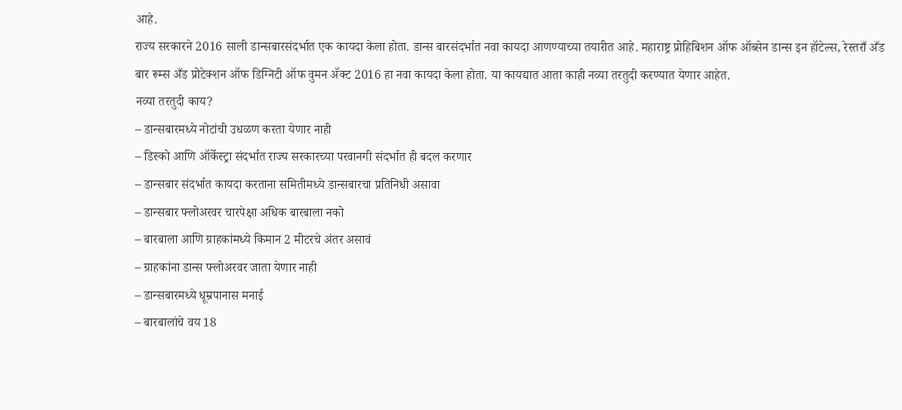आहे.
राज्य सरकारने 2016 साली डान्सबारसंदर्भात एक कायदा केला होता. डान्स बारसंदर्भात नवा कायदा आणण्याच्या तयारीत आहे. महाराष्ट्र प्रोहिबिशन ऑफ ऑब्सेन डान्स इन हॉटेल्स, रेस्तराँ अँड बार रूम्स अँड प्रोटेक्शन ऑफ डिग्निटी ऑफ वुमन ॲक्ट 2016 हा नवा कायदा केला होता. या कायद्यात आता काही नव्या तरतुदी करण्यात येणार आहेत.
नव्या तरतुदी काय?
– डान्सबारमध्ये नोटांची उधळण करता येणार नाही
– डिस्को आणि ऑर्केस्ट्रा संदर्भात राज्य सरकारच्या परवानगी संदर्भात ही बदल करणार
– डान्सबार संदर्भात कायदा करताना समितीमध्ये डान्सबारचा प्रतिनिधी असावा
– डान्सबार फ्लोअरवर चारपेक्षा अधिक बारबाला नको
– बारबाला आणि ग्राहकांमध्ये किमान 2 मीटरचे अंतर असावं
– ग्राहकांना डान्स फ्लोअरवर जाता येणार नाही
– डान्सबारमध्ये धूम्रपानास मनाई
– बारबालांचे वय 18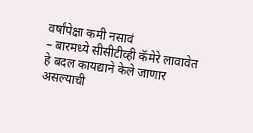वर्षांपेक्षा कमी नसावं
– बारमध्ये सीसीटीव्ही कॅमेरे लावावेत
हे बदल कायद्याने केले जाणार असल्याची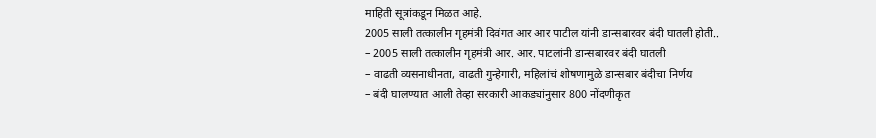माहिती सूत्रांकडून मिळत आहे.
2005 साली तत्कालीन गृहमंत्री दिवंगत आर आर पाटील यांनी डान्सबारवर बंदी घातली होती..
– 2005 साली तत्कालीन गृहमंत्री आर. आर. पाटलांनी डान्सबारवर बंदी घातली
– वाढती व्यसनाधीनता, वाढती गुन्हेगारी, महिलांचं शोषणामुळे डान्सबार बंदीचा निर्णय
– बंदी घालण्यात आली तेव्हा सरकारी आकड्यांनुसार 800 नोंदणीकृत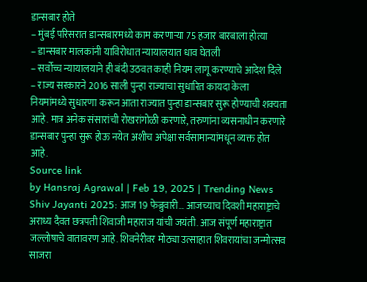डान्सबार होते
– मुंबई परिसरात डान्सबारमध्ये काम करणाऱ्या 75 हजार बारबाला होत्या
– डान्सबार मालकांनी याविरोधात न्यायालयात धाव घेतली
– सर्वोच्च न्यायालयाने ही बंदी उठवत काही नियम लागू करण्याचे आदेश दिले
– राज्य सरकारने 2016 साली पुन्हा राज्याचा सुधारित कायदा केला
नियमांमध्ये सुधारणा करून आता राज्यात पुन्हा डान्सबार सुरू होण्याची शक्यता आहे. मात्र अनेक संसारांची रोखरांगोळी करणाऱे, तरुणांना व्यसनाधीन करणारे डान्सबार पुन्हा सुरू होऊ नयेत अशीच अपेक्षा सर्वसामान्यांमधून व्यक्त होत आहे.
Source link
by Hansraj Agrawal | Feb 19, 2025 | Trending News
Shiv Jayanti 2025: आज 19 फेब्रुवारी… आजच्याच दिवशी महाराष्ट्राचे अराध्य दैवत छत्रपती शिवाजी महाराज यांची जयंती. आज संपूर्ण महाराष्ट्रात जल्लोषाचे वातावरण आहे. शिवनेरीवर मोठ्या उत्साहात शिवरायांचा जन्मोत्सव साजरा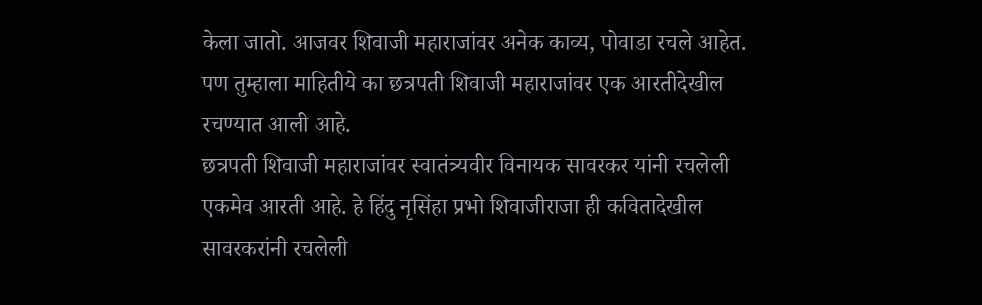केला जातो. आजवर शिवाजी महाराजांवर अनेक काव्य, पोवाडा रचले आहेत. पण तुम्हाला माहितीये का छत्रपती शिवाजी महाराजांवर एक आरतीदेखील रचण्यात आली आहे.
छत्रपती शिवाजी महाराजांवर स्वातंत्र्यवीर विनायक सावरकर यांनी रचलेली एकमेव आरती आहे. हे हिंदु नृसिंहा प्रभो शिवाजीराजा ही कवितादेखील सावरकरांनी रचलेली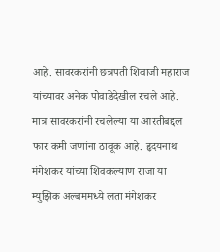आहे. सावरकरांनी छत्रपती शिवाजी महाराज यांच्यावर अनेक पोवाडेदेखील रचले आहे. मात्र सावरकरांनी रचलेल्या या आरतीबद्दल फार कमी जणांना ठावूक आहे. हृदयनाथ मंगेशकर यांच्या शिवकल्याण राजा या म्युझिक अल्बममध्ये लता मंगेशकर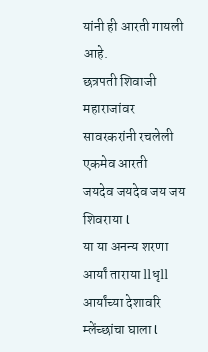यांनी ही आरती गायली आहे.
छत्रपती शिवाजी महाराजांवर सावरकरांनी रचलेली एकमेव आरती
जयदेव जयदेव जय जय शिवराया l
या या अनन्य शरणा आर्यां ताराया llधृll
आर्यांच्या देशावरि म्लेंच्छांचा घाला l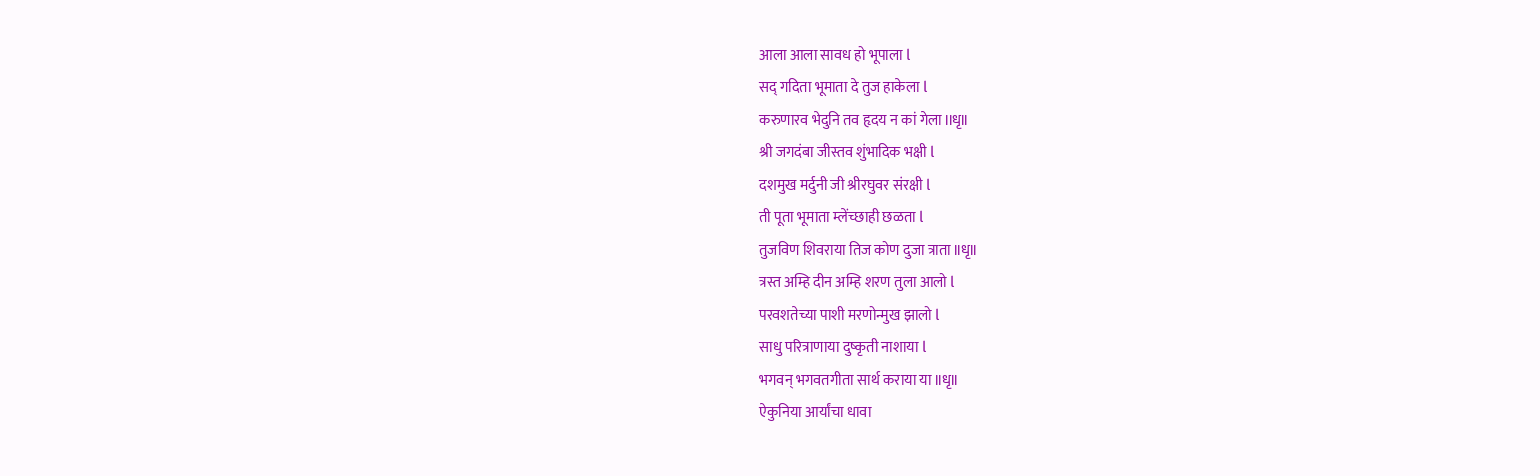आला आला सावध हो भूपाला l
सद् गदिता भूमाता दे तुज हाकेला l
करुणारव भेदुनि तव हृदय न कां गेला llधृll
श्री जगदंबा जीस्तव शुंभादिक भक्षी l
दशमुख मर्दुनी जी श्रीरघुवर संरक्षी l
ती पूता भूमाता म्लेंच्छाही छळता l
तुजविण शिवराया तिज कोण दुजा त्राता llधृll
त्रस्त अम्हि दीन अम्हि शरण तुला आलो l
परवशतेच्या पाशी मरणोन्मुख झालो l
साधु परित्राणाया दुष्कृती नाशाया l
भगवन् भगवतगीता सार्थ कराया या llधृll
ऐकुनिया आर्यांचा धावा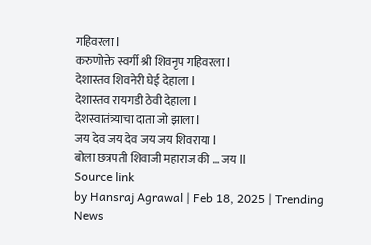गहिवरला l
करुणोक्ते स्वर्गी श्री शिवनृप गहिवरला l
देशास्तव शिवनेरी घेई देहाला l
देशास्तव रायगडी ठेवी देहाला l
देशस्वातंत्र्याचा दाता जो झाला l
जय देव जय देव जय जय शिवराया l
बोला छत्रपती शिवाजी महाराज की … जय ll
Source link
by Hansraj Agrawal | Feb 18, 2025 | Trending News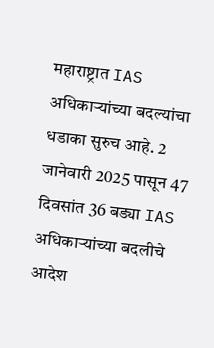महाराष्ट्रात IAS अधिकाऱ्यांच्या बदल्यांचा धडाका सुरुच आहे. 2 जानेवारी 2025 पासून 47 दिवसांत 36 बड्या IAS अधिकाऱ्यांच्या बदलीचे आदेश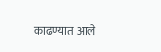काढण्यात आले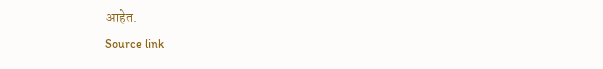आहेत.
Source link